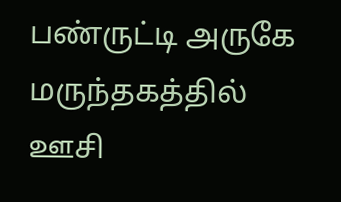பண்ருட்டி அருகே மருந்தகத்தில் ஊசி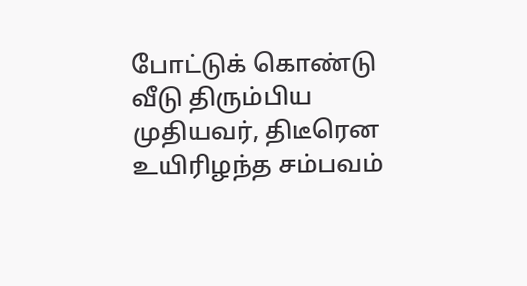போட்டுக் கொண்டு வீடு திரும்பிய முதியவர், திடீரென உயிரிழந்த சம்பவம்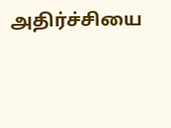அதிர்ச்சியை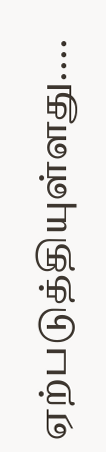ஏற்படுத்தியுள்ளது....